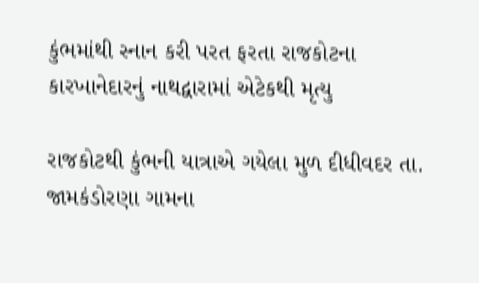કુંભમાંથી સ્નાન કરી પરત ફરતા રાજકોટના કારખાનેદારનું નાથદ્વારામાં એટેકથી મૃત્યુ

રાજકોટથી કુંભની યાત્રાએ ગયેલા મુળ દીધીવદર તા. જામકંડોરણા ગામના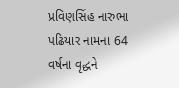પ્રવિણસિંહ નારુભા પઢિયાર નામના 64 વર્ષના વૃદ્ધને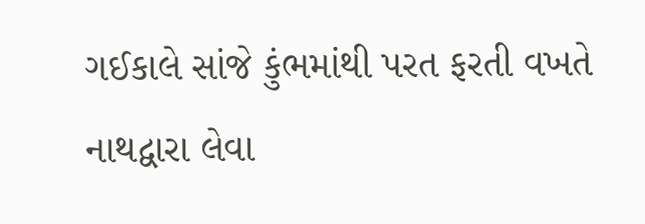ગઈકાલે સાંજે કુંભમાંથી પરત ફરતી વખતે નાથદ્વારા લેવા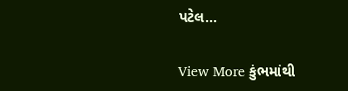પટેલ…

View More કુંભમાંથી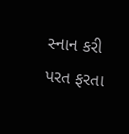સ્નાન કરી પરત ફરતા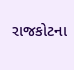રાજકોટના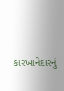કારખાનેદારનું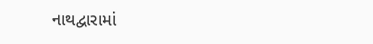નાથદ્વારામાં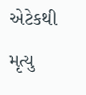એટેકથી મૃત્યુ